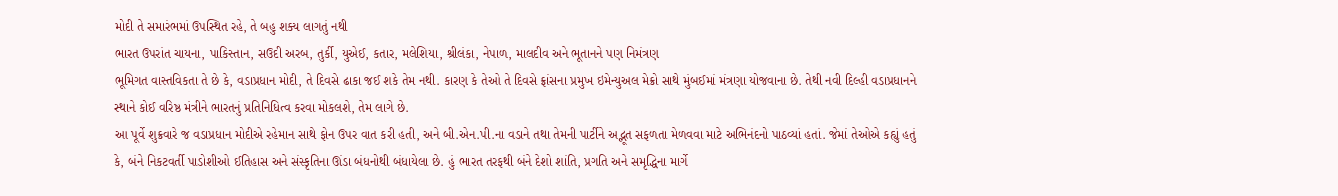મોદી તે સમારંભમાં ઉપસ્થિત રહે, તે બહુ શક્ય લાગતું નથી
ભારત ઉપરાંત ચાયના, પાકિસ્તાન, સઉદી અરબ, તુર્કી, યુએઈ, કતાર, મલેશિયા, શ્રીલંકા, નેપાળ, માલદીવ અને ભૂતાનને પણ નિમંત્રણ
ભૂમિગત વાસ્તવિકતા તે છે કે, વડાપ્રધાન મોદી, તે દિવસે ઢાકા જઈ શકે તેમ નથી. કારણ કે તેઓ તે દિવસે ફ્રાંસના પ્રમુખ ઇમેન્યુઅલ મેક્રો સાથે મુંબઈમાં મંત્રણા યોજવાના છે. તેથી નવી દિલ્હી વડાપ્રધાનને સ્થાને કોઈ વરિષ્ઠ મંત્રીને ભારતનું પ્રતિનિધિત્વ કરવા મોકલશે, તેમ લાગે છે.
આ પૂર્વે શુક્રવારે જ વડાપ્રધાન મોદીએ રહેમાન સાથે ફોન ઉપર વાત કરી હતી, અને બી.એન.પી.ના વડાને તથા તેમની પાર્ટીને અદ્ભૂત સફળતા મેળવવા માટે અભિનંદનો પાઠવ્યાં હતાં. જેમાં તેઓએ કહ્યું હતું કે, બંને નિકટવર્તી પાડોશીઓ ઈતિહાસ અને સંસ્કૃતિના ઊંડા બંધનોથી બંધાયેલા છે. હું ભારત તરફથી બંને દેશો શાંતિ, પ્રગતિ અને સમૃદ્ધિના માર્ગે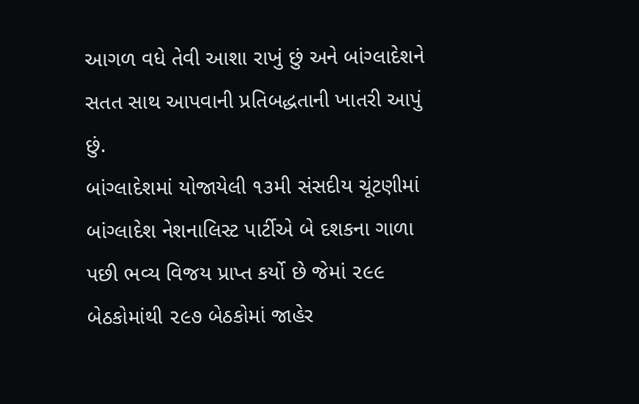આગળ વધે તેવી આશા રાખું છું અને બાંગ્લાદેશને સતત સાથ આપવાની પ્રતિબદ્ધતાની ખાતરી આપું છું.
બાંગ્લાદેશમાં યોજાયેલી ૧૩મી સંસદીય ચૂંટણીમાં બાંગ્લાદેશ નેશનાલિસ્ટ પાર્ટીએ બે દશકના ગાળા પછી ભવ્ય વિજય પ્રાપ્ત કર્યો છે જેમાં ૨૯૯ બેઠકોમાંથી ૨૯૭ બેઠકોમાં જાહેર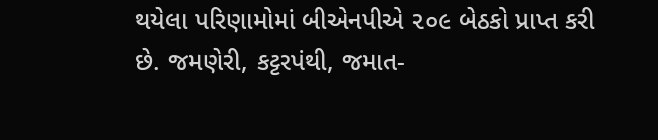થયેલા પરિણામોમાં બીએનપીએ ૨૦૯ બેઠકો પ્રાપ્ત કરી છે. જમણેરી, કટ્ટરપંથી, જમાત-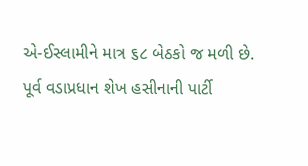એ-ઈસ્લામીને માત્ર ૬૮ બેઠકો જ મળી છે.
પૂર્વ વડાપ્રધાન શેખ હસીનાની પાર્ટી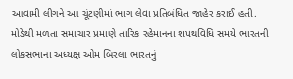આવામી લીગને આ ચૂંટણીમાં ભાગ લેવા પ્રતિબંધિત જાહેર કરાઈ હતી.
મોડેથી મળતા સમાચાર પ્રમાણે તારિક રહેમાનના શપથવિધિ સમયે ભારતની લોકસભાના અધ્યક્ષ ઓમ બિરલા ભારતનું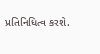પ્રતિનિધિત્વ કરશે.